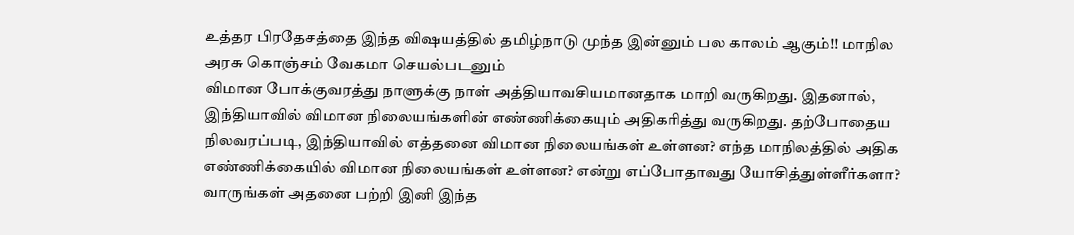உத்தர பிரதேசத்தை இந்த விஷயத்தில் தமிழ்நாடு முந்த இன்னும் பல காலம் ஆகும்!! மாநில அரசு கொஞ்சம் வேகமா செயல்படனும்
விமான போக்குவரத்து நாளுக்கு நாள் அத்தியாவசியமானதாக மாறி வருகிறது. இதனால், இந்தியாவில் விமான நிலையங்களின் எண்ணிக்கையும் அதிகரித்து வருகிறது. தற்போதைய நிலவரப்படி, இந்தியாவில் எத்தனை விமான நிலையங்கள் உள்ளன? எந்த மாநிலத்தில் அதிக எண்ணிக்கையில் விமான நிலையங்கள் உள்ளன? என்று எப்போதாவது யோசித்துள்ளீர்களா? வாருங்கள் அதனை பற்றி இனி இந்த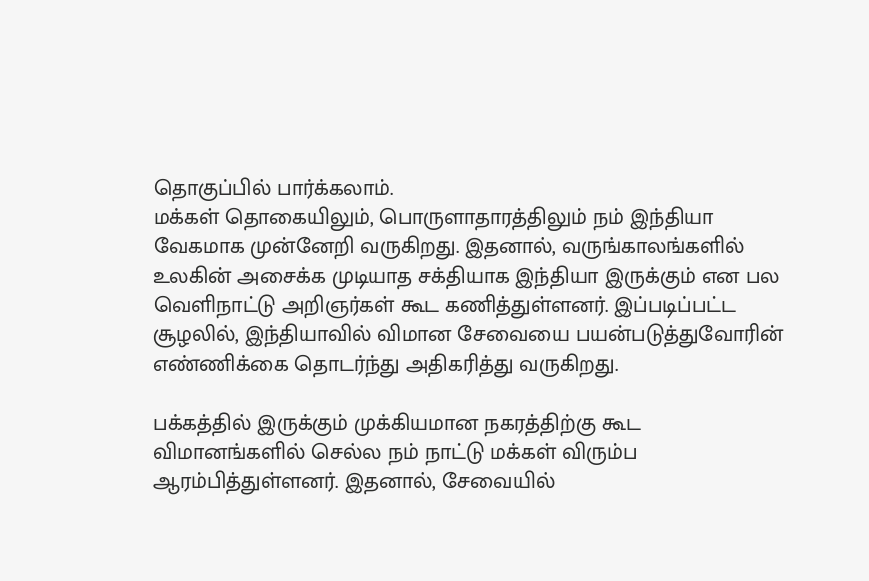தொகுப்பில் பார்க்கலாம்.
மக்கள் தொகையிலும், பொருளாதாரத்திலும் நம் இந்தியா வேகமாக முன்னேறி வருகிறது. இதனால், வருங்காலங்களில் உலகின் அசைக்க முடியாத சக்தியாக இந்தியா இருக்கும் என பல வெளிநாட்டு அறிஞர்கள் கூட கணித்துள்ளனர். இப்படிப்பட்ட சூழலில், இந்தியாவில் விமான சேவையை பயன்படுத்துவோரின் எண்ணிக்கை தொடர்ந்து அதிகரித்து வருகிறது.

பக்கத்தில் இருக்கும் முக்கியமான நகரத்திற்கு கூட விமானங்களில் செல்ல நம் நாட்டு மக்கள் விரும்ப ஆரம்பித்துள்ளனர். இதனால், சேவையில்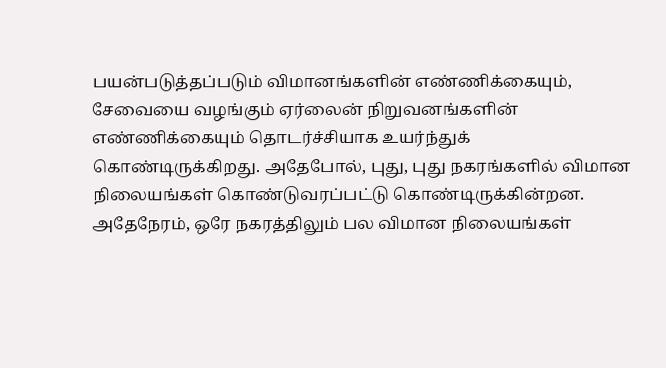பயன்படுத்தப்படும் விமானங்களின் எண்ணிக்கையும், சேவையை வழங்கும் ஏர்லைன் நிறுவனங்களின் எண்ணிக்கையும் தொடர்ச்சியாக உயர்ந்துக் கொண்டிருக்கிறது. அதேபோல், புது, புது நகரங்களில் விமான நிலையங்கள் கொண்டுவரப்பட்டு கொண்டிருக்கின்றன.
அதேநேரம், ஒரே நகரத்திலும் பல விமான நிலையங்கள்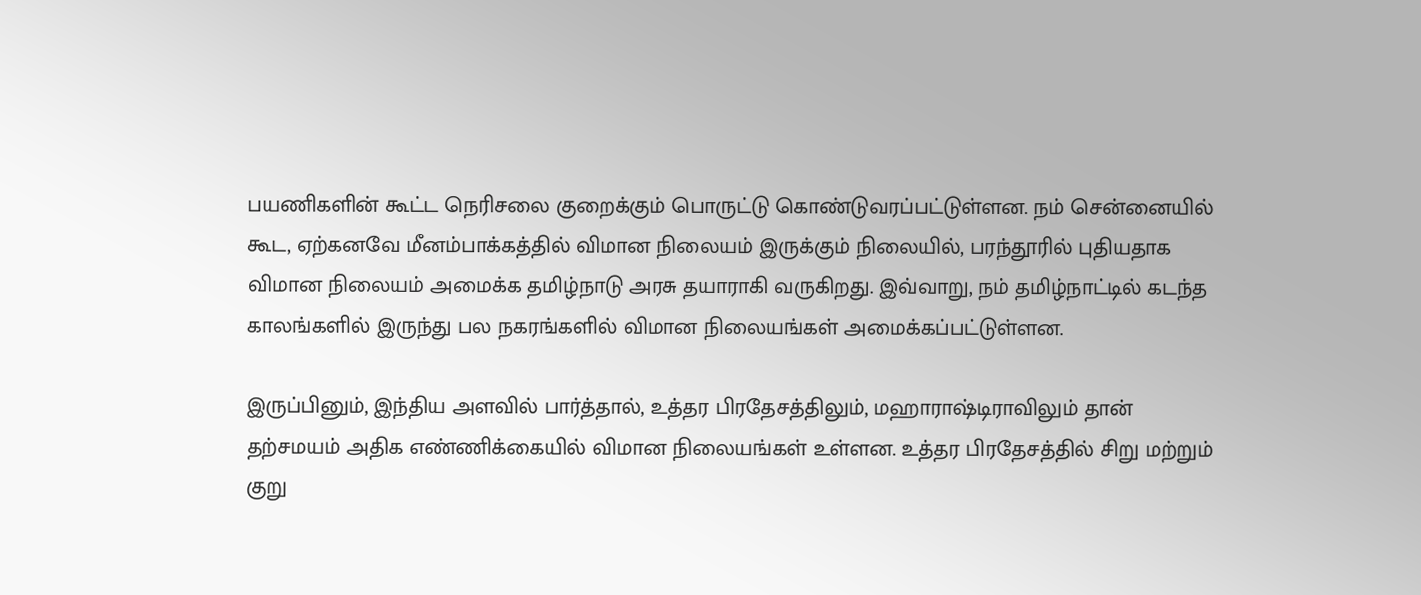பயணிகளின் கூட்ட நெரிசலை குறைக்கும் பொருட்டு கொண்டுவரப்பட்டுள்ளன. நம் சென்னையில் கூட, ஏற்கனவே மீனம்பாக்கத்தில் விமான நிலையம் இருக்கும் நிலையில், பரந்தூரில் புதியதாக விமான நிலையம் அமைக்க தமிழ்நாடு அரசு தயாராகி வருகிறது. இவ்வாறு, நம் தமிழ்நாட்டில் கடந்த காலங்களில் இருந்து பல நகரங்களில் விமான நிலையங்கள் அமைக்கப்பட்டுள்ளன.

இருப்பினும், இந்திய அளவில் பார்த்தால், உத்தர பிரதேசத்திலும், மஹாராஷ்டிராவிலும் தான் தற்சமயம் அதிக எண்ணிக்கையில் விமான நிலையங்கள் உள்ளன. உத்தர பிரதேசத்தில் சிறு மற்றும் குறு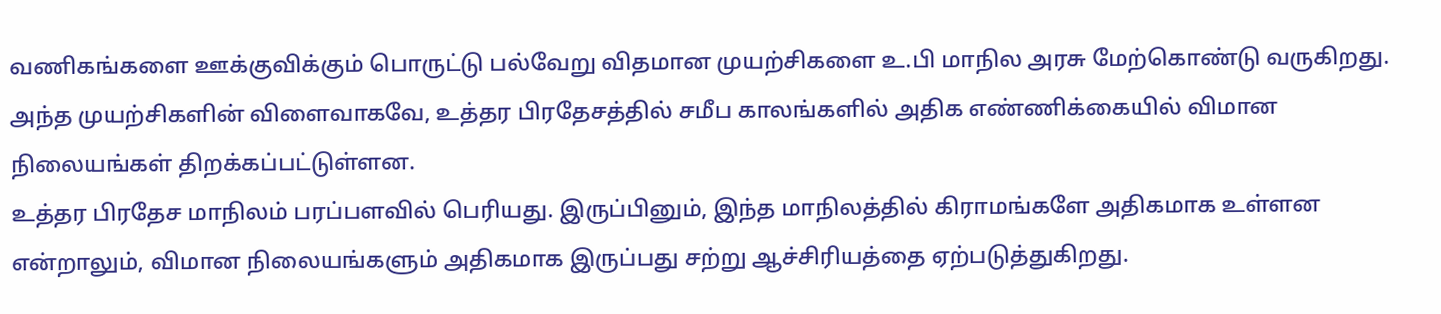வணிகங்களை ஊக்குவிக்கும் பொருட்டு பல்வேறு விதமான முயற்சிகளை உ.பி மாநில அரசு மேற்கொண்டு வருகிறது. அந்த முயற்சிகளின் விளைவாகவே, உத்தர பிரதேசத்தில் சமீப காலங்களில் அதிக எண்ணிக்கையில் விமான நிலையங்கள் திறக்கப்பட்டுள்ளன.
உத்தர பிரதேச மாநிலம் பரப்பளவில் பெரியது. இருப்பினும், இந்த மாநிலத்தில் கிராமங்களே அதிகமாக உள்ளன என்றாலும், விமான நிலையங்களும் அதிகமாக இருப்பது சற்று ஆச்சிரியத்தை ஏற்படுத்துகிறது.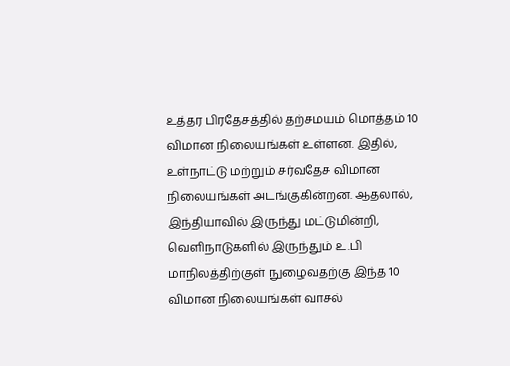உத்தர பிரதேசத்தில் தற்சமயம் மொத்தம் 10 விமான நிலையங்கள் உள்ளன. இதில், உள்நாட்டு மற்றும் சர்வதேச விமான நிலையங்கள் அடங்குகின்றன. ஆதலால், இந்தியாவில் இருந்து மட்டுமின்றி, வெளிநாடுகளில் இருந்தும் உ.பி மாநிலத்திற்குள் நுழைவதற்கு இந்த 10 விமான நிலையங்கள் வாசல்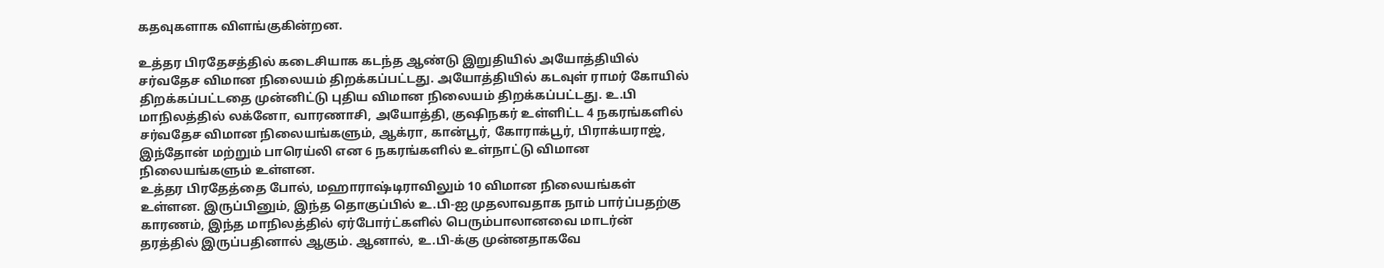கதவுகளாக விளங்குகின்றன.

உத்தர பிரதேசத்தில் கடைசியாக கடந்த ஆண்டு இறுதியில் அயோத்தியில் சர்வதேச விமான நிலையம் திறக்கப்பட்டது. அயோத்தியில் கடவுள் ராமர் கோயில் திறக்கப்பட்டதை முன்னிட்டு புதிய விமான நிலையம் திறக்கப்பட்டது. உ.பி மாநிலத்தில் லக்னோ, வாரணாசி, அயோத்தி, குஷிநகர் உள்ளிட்ட 4 நகரங்களில் சர்வதேச விமான நிலையங்களும், ஆக்ரா, கான்பூர், கோராக்பூர், பிராக்யராஜ், இந்தோன் மற்றும் பாரெய்லி என 6 நகரங்களில் உள்நாட்டு விமான நிலையங்களும் உள்ளன.
உத்தர பிரதேத்தை போல், மஹாராஷ்டிராவிலும் 10 விமான நிலையங்கள் உள்ளன. இருப்பினும், இந்த தொகுப்பில் உ.பி-ஐ முதலாவதாக நாம் பார்ப்பதற்கு காரணம், இந்த மாநிலத்தில் ஏர்போர்ட்களில் பெரும்பாலானவை மாடர்ன் தரத்தில் இருப்பதினால் ஆகும். ஆனால், உ.பி-க்கு முன்னதாகவே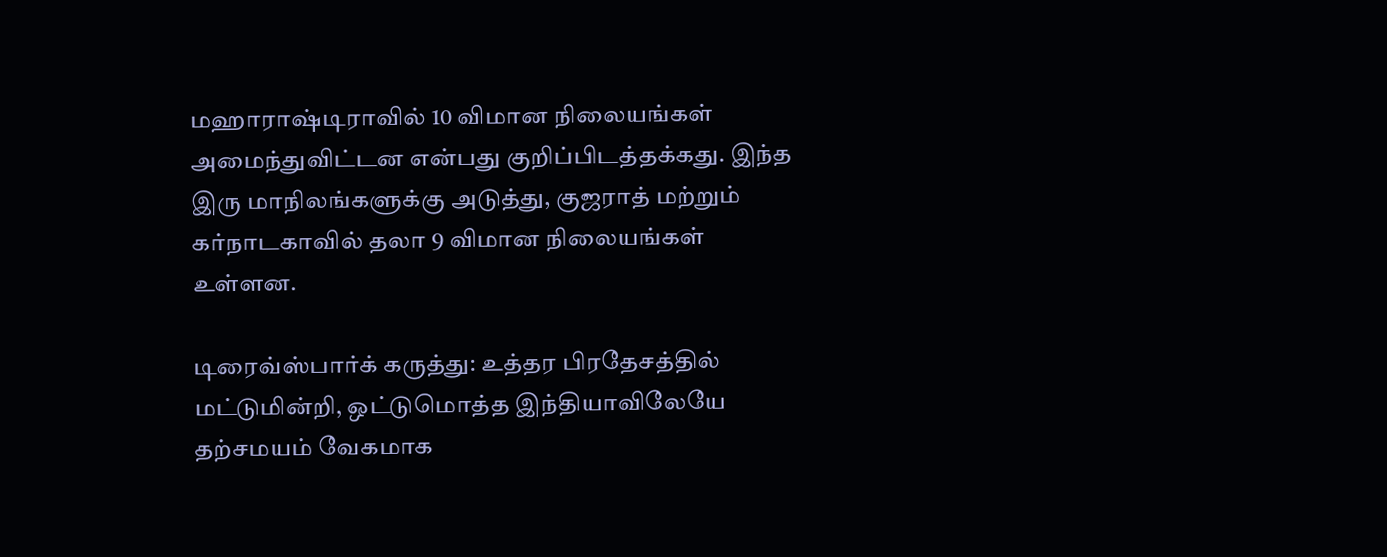மஹாராஷ்டிராவில் 10 விமான நிலையங்கள் அமைந்துவிட்டன என்பது குறிப்பிடத்தக்கது. இந்த இரு மாநிலங்களுக்கு அடுத்து, குஜராத் மற்றும் கர்நாடகாவில் தலா 9 விமான நிலையங்கள் உள்ளன.

டிரைவ்ஸ்பார்க் கருத்து: உத்தர பிரதேசத்தில் மட்டுமின்றி, ஒட்டுமொத்த இந்தியாவிலேயே தற்சமயம் வேகமாக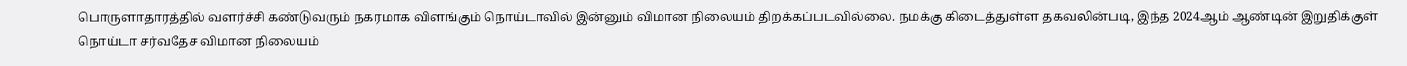பொருளாதாரத்தில் வளர்ச்சி கண்டுவரும் நகரமாக விளங்கும் நொய்டாவில் இன்னும் விமான நிலையம் திறக்கப்படவில்லை. நமக்கு கிடைத்துள்ள தகவலின்படி, இந்த 2024ஆம் ஆண்டின் இறுதிக்குள் நொய்டா சர்வதேச விமான நிலையம்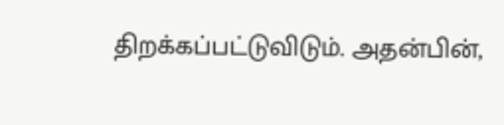திறக்கப்பட்டுவிடும். அதன்பின்,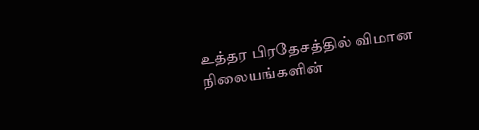உத்தர பிரதேசத்தில் விமான நிலையங்களின்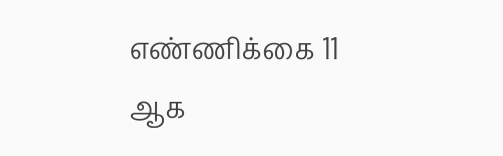எண்ணிக்கை 11 ஆக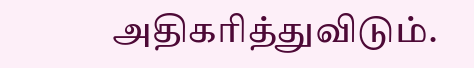அதிகரித்துவிடும்.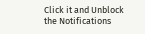Click it and Unblock the Notifications